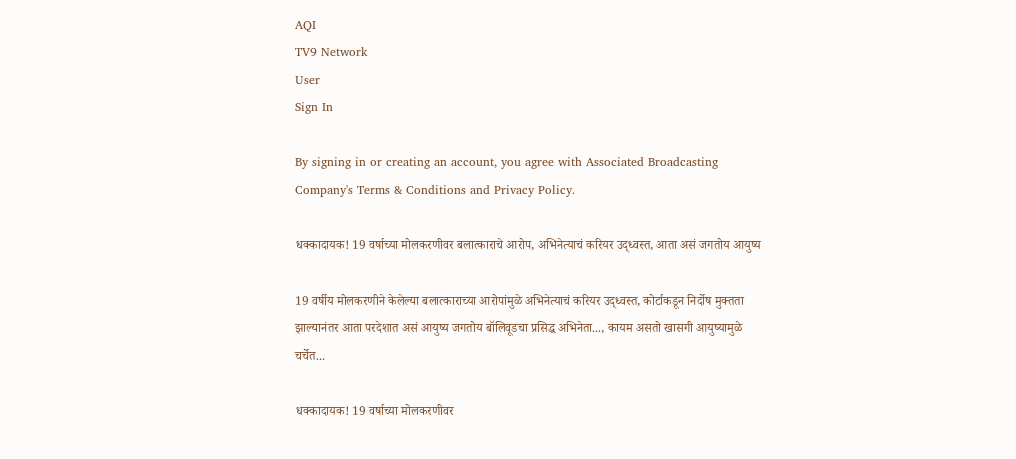AQI
TV9 Network
User
Sign In

By signing in or creating an account, you agree with Associated Broadcasting Company's Terms & Conditions and Privacy Policy.

धक्कादायक! 19 वर्षाच्या मोलकरणीवर बलात्काराचे आरोप, अभिनेत्याचं करियर उद्ध्वस्त, आता असं जगतोय आयुष्य

19 वर्षीय मोलकरणीने केलेल्या बलात्काराच्या आरोपांमुळे अभिनेत्याचं करियर उद्ध्वस्त, कोर्टाकडून निर्दोष मुक्तता झाल्यानंतर आता परदेशात असं आयुष्य जगतोय बॉलिवूडचा प्रसिद्ध अभिनेता..., कायम असतो खासगी आयुष्यामुळे चर्चेत...

धक्कादायक! 19 वर्षाच्या मोलकरणीवर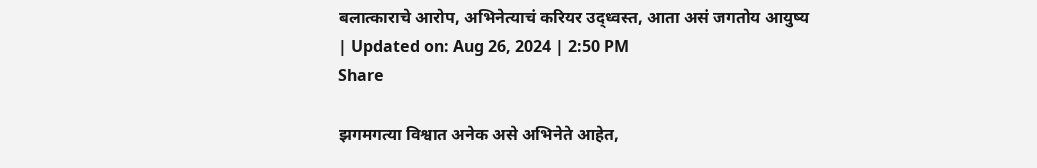बलात्काराचे आरोप, अभिनेत्याचं करियर उद्ध्वस्त, आता असं जगतोय आयुष्य
| Updated on: Aug 26, 2024 | 2:50 PM
Share

झगमगत्या विश्वात अनेक असे अभिनेते आहेत,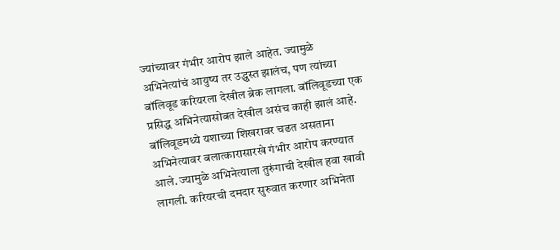ज्यांच्यावर गंभीर आरोप झाले आहेत. ज्यामुळे अभिनेत्यांचं आयुष्य तर उद्ध्वस्त झालंच, पण त्यांच्या बॉलिवूड करियरला देखील ब्रेक लागला. बॉलिवूडच्या एक प्रसिद्ध अभिनेत्यासोबत देखील असंच काही झालं आहे. बॉलिवूडमध्ये यशाच्या शिखरावर चढत असताना अभिनेत्यावर बलात्कारासारखे गंभीर आरोप करण्यात आले. ज्यामुळे अभिनेत्याला तुरुंगाची देखील हवा खावी लागली. करियरची दमदार सुरुवात करणार अभिनेता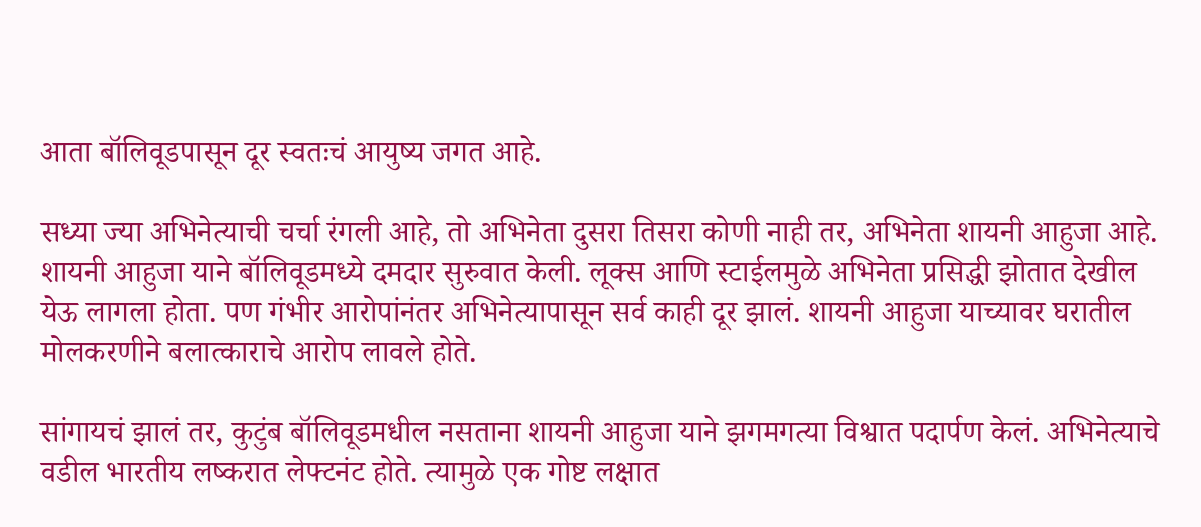आता बॉलिवूडपासून दूर स्वतःचं आयुष्य जगत आहे.

सध्या ज्या अभिनेत्याची चर्चा रंगली आहे, तो अभिनेता दुसरा तिसरा कोणी नाही तर, अभिनेता शायनी आहुजा आहे. शायनी आहुजा याने बॉलिवूडमध्ये दमदार सुरुवात केली. लूक्स आणि स्टाईलमुळे अभिनेता प्रसिद्धी झोतात देखील येऊ लागला होता. पण गंभीर आरोपांनंतर अभिनेत्यापासून सर्व काही दूर झालं. शायनी आहुजा याच्यावर घरातील मोलकरणीने बलात्काराचे आरोप लावले होते.

सांगायचं झालं तर, कुटुंब बॉलिवूडमधील नसताना शायनी आहुजा याने झगमगत्या विश्वात पदार्पण केलं. अभिनेत्याचे वडील भारतीय लष्करात लेफ्टनंट होते. त्यामुळे एक गोष्ट लक्षात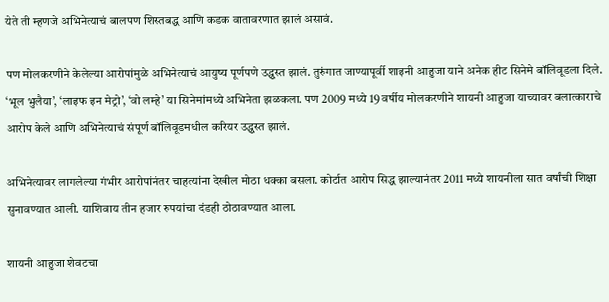येते ती म्हणजे अभिनेत्याचं बालपण शिस्तबद्ध आणि कडक वातावरणात झालं असावं.

पण मोलकरणीने केलेल्या आरोपांमुळे अभिनेत्याचं आयुष्य पूर्णपणे उद्ध्वस्त झालं. तुरुंगात जाण्यापूर्वी शाइनी आहुजा याने अनेक हीट सिनेमे बॉलिवूडला दिले. ‘भूल भुलैया’, ‘लाइफ इन मेट्रो’, ‘वो लम्हे’ या सिनेमांमध्ये अभिनेता झळकला. पण 2009 मध्ये 19 वर्षीय मोलकरणीने शायनी आहुजा याच्यावर बलात्काराचे आरोप केले आणि अभिनेत्याचं संपूर्ण बॉलिवूडमधील करियर उद्ध्वस्त झालं.

अभिनेत्यावर लागलेल्या गंभीर आरोपांनंतर चाहत्यांना देखील मोठा धक्का बसला. कोर्टात आरोप सिद्ध झाल्यानंतर 2011 मध्ये शायनीला सात वर्षांची शिक्षा सुनावण्यात आली. याशिवाय तीन हजार रुपयांचा दंडही ठोठावण्यात आला.

शायनी आहुजा शेवटचा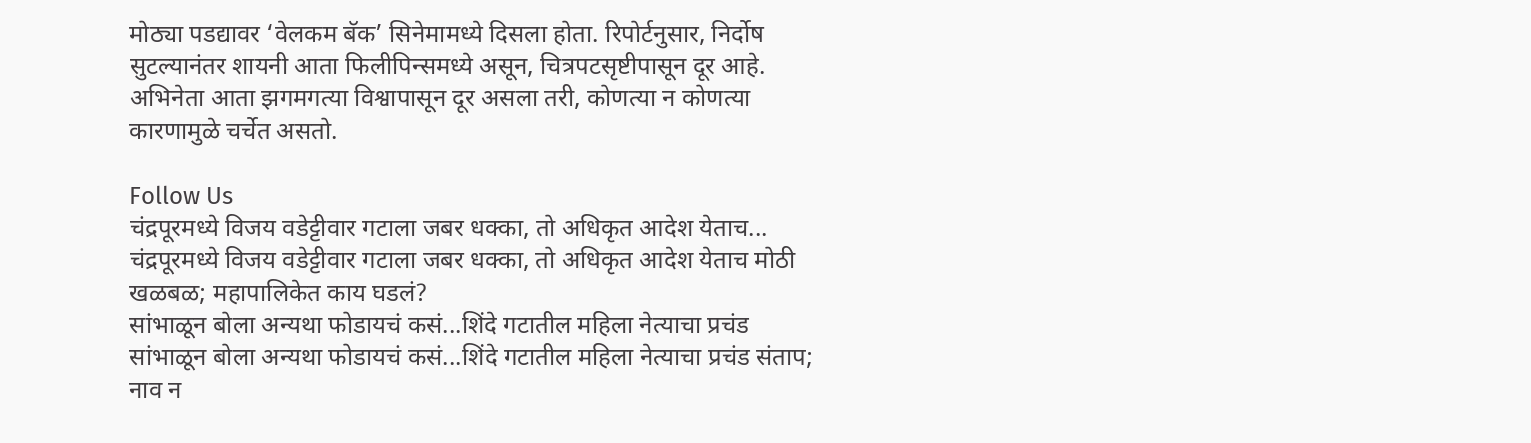मोठ्या पडद्यावर ‘वेलकम बॅक’ सिनेमामध्ये दिसला होता. रिपोर्टनुसार, निर्दोष सुटल्यानंतर शायनी आता फिलीपिन्समध्ये असून, चित्रपटसृष्टीपासून दूर आहे. अभिनेता आता झगमगत्या विश्वापासून दूर असला तरी, कोणत्या न कोणत्या कारणामुळे चर्चेत असतो.

Follow Us
चंद्रपूरमध्ये विजय वडेट्टीवार गटाला जबर धक्का, तो अधिकृत आदेश येताच...
चंद्रपूरमध्ये विजय वडेट्टीवार गटाला जबर धक्का, तो अधिकृत आदेश येताच मोठी खळबळ; महापालिकेत काय घडलं?
सांभाळून बोला अन्यथा फोडायचं कसं...शिंदे गटातील महिला नेत्याचा प्रचंड
सांभाळून बोला अन्यथा फोडायचं कसं...शिंदे गटातील महिला नेत्याचा प्रचंड संताप; नाव न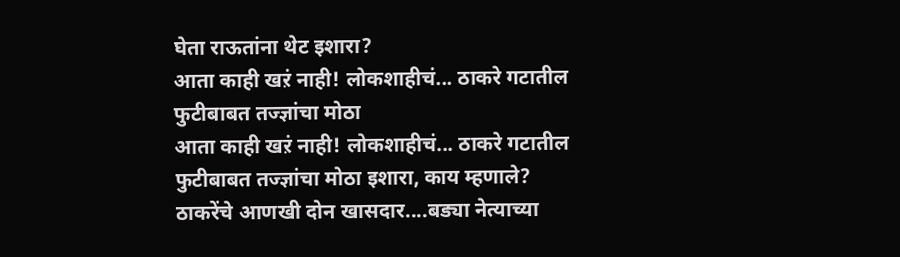घेता राऊतांना थेट इशारा?
आता काही खऱं नाही! लोकशाहीचं... ठाकरे गटातील फुटीबाबत तज्ज्ञांचा मोठा
आता काही खऱं नाही! लोकशाहीचं... ठाकरे गटातील फुटीबाबत तज्ज्ञांचा मोठा इशारा, काय म्हणाले?
ठाकरेंचे आणखी दोन खासदार....बड्या नेत्याच्या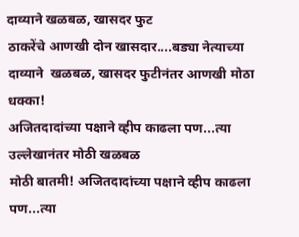दाव्याने खळबळ, खासदर फुट
ठाकरेंचे आणखी दोन खासदार....बड्या नेत्याच्या दाव्याने  खळबळ, खासदर फुटीनंतर आणखी मोठा धक्का!
अजितदादांच्या पक्षाने व्हीप काढला पण...त्या उल्लेखानंतर मोठी खळबळ
मोठी बातमी! अजितदादांच्या पक्षाने व्हीप काढला पण...त्या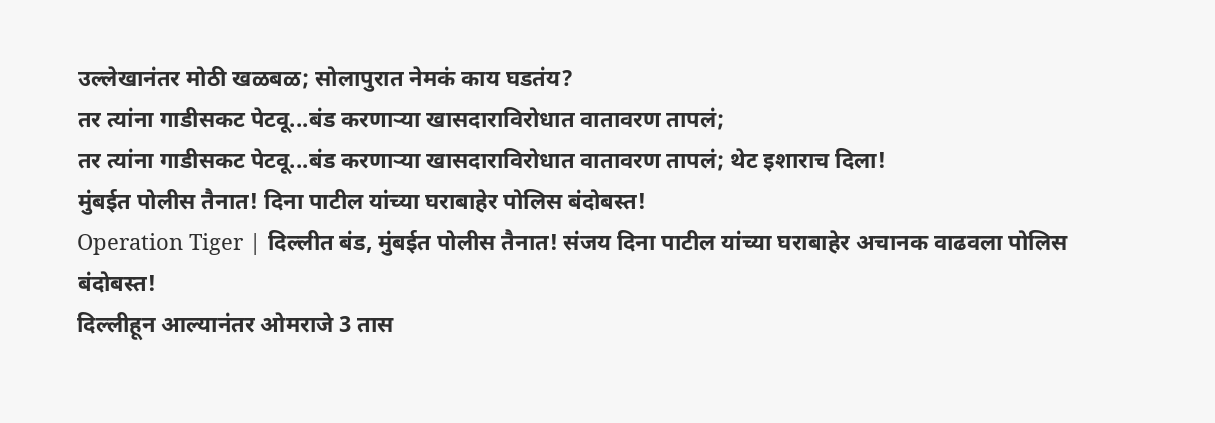उल्लेखानंतर मोठी खळबळ; सोलापुरात नेमकं काय घडतंय?
तर त्यांना गाडीसकट पेटवू...बंड करणाऱ्या खासदाराविरोधात वातावरण तापलं;
तर त्यांना गाडीसकट पेटवू...बंड करणाऱ्या खासदाराविरोधात वातावरण तापलं; थेट इशाराच दिला!
मुंबईत पोलीस तैनात! दिना पाटील यांच्या घराबाहेर पोलिस बंदोबस्त!
Operation Tiger | दिल्लीत बंड, मुंबईत पोलीस तैनात! संजय दिना पाटील यांच्या घराबाहेर अचानक वाढवला पोलिस बंदोबस्त!
दिल्लीहून आल्यानंतर ओमराजे 3 तास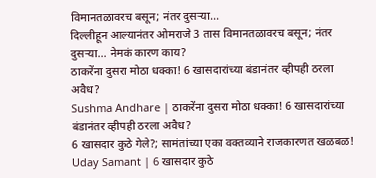विमानतळावरच बसून; नंतर दुसऱ्या...
दिल्लीहून आल्यानंतर ओमराजे 3 तास विमानतळावरच बसून; नंतर दुसऱ्या... नेमकं कारण काय?
ठाकरेंना दुसरा मोठा धक्का! 6 खासदारांच्या बंडानंतर व्हीपही ठरला अवैध?
Sushma Andhare | ठाकरेंना दुसरा मोठा धक्का! 6 खासदारांच्या बंडानंतर व्हीपही ठरला अवैध?
6 खासदार कुठे गेले?; सामंतांच्या एका वक्तव्याने राजकारणत खळबळ!
Uday Samant | 6 खासदार कुठे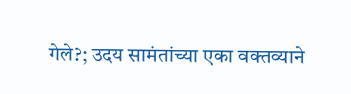गेले?; उदय सामंतांच्या एका वक्तव्याने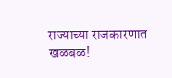राज्याच्या राजकारणात खळबळ!